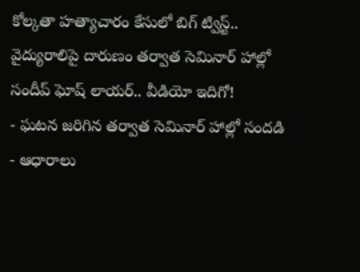కోల్కతా హత్యాచారం కేసులో బిగ్ ట్విస్ట్.. వైద్యురాలిపై దారుణం తర్వాత సెమినార్ హాల్లో సందీప్ ఘోష్ లాయర్.. వీడియో ఇదిగో!
- ఘటన జరిగిన తర్వాత సెమినార్ హాల్లో సందడి
- ఆధారాలు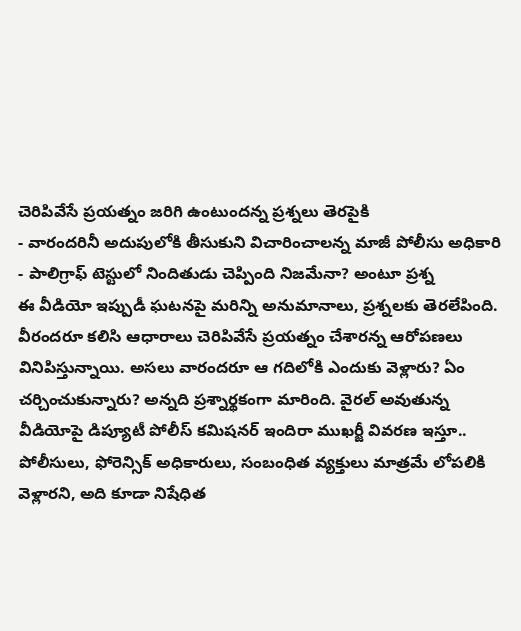చెరిపివేసే ప్రయత్నం జరిగి ఉంటుందన్న ప్రశ్నలు తెరపైకి
- వారందరినీ అదుపులోకి తీసుకుని విచారించాలన్న మాజీ పోలీసు అధికారి
- పాలిగ్రాఫ్ టెస్టులో నిందితుడు చెప్పింది నిజమేనా? అంటూ ప్రశ్న
ఈ వీడియో ఇప్పుడీ ఘటనపై మరిన్ని అనుమానాలు, ప్రశ్నలకు తెరలేపింది. వీరందరూ కలిసి ఆధారాలు చెరిపివేసే ప్రయత్నం చేశారన్న ఆరోపణలు వినిపిస్తున్నాయి. అసలు వారందరూ ఆ గదిలోకి ఎందుకు వెళ్లారు? ఏం చర్చించుకున్నారు? అన్నది ప్రశ్నార్థకంగా మారింది. వైరల్ అవుతున్న వీడియోపై డిప్యూటీ పోలీస్ కమిషనర్ ఇందిరా ముఖర్జీ వివరణ ఇస్తూ.. పోలీసులు, ఫోరెన్సిక్ అధికారులు, సంబంధిత వ్యక్తులు మాత్రమే లోపలికి వెళ్లారని, అది కూడా నిషేధిత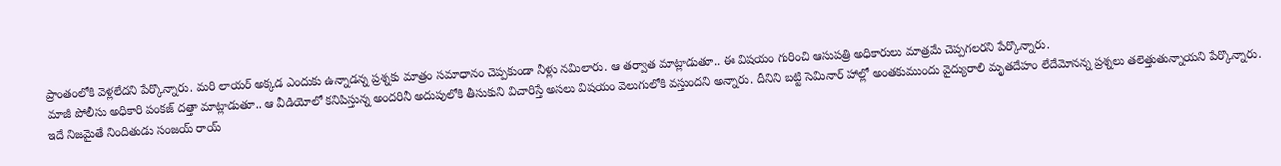ప్రాంతంలోకి వెళ్లలేదని పేర్కొన్నారు. మరి లాయర్ అక్కడ ఎందుకు ఉన్నాడన్న ప్రశ్నకు మాత్రం సమాధానం చెప్పకుండా నీళ్లు నమిలారు. ఆ తర్వాత మాట్లాడుతూ.. ఈ విషయం గురించి ఆసుపత్రి అధికారులు మాత్రమే చెప్పగలరని పేర్కొన్నారు.
మాజీ పోలీసు అధికారి పంకజ్ దత్తా మాట్లాడుతూ.. ఆ వీడియోలో కనిపిస్తున్న అందరినీ అదుపులోకి తీసుకుని విచారిస్తే అసలు విషయం వెలుగులోకి వస్తుందని అన్నారు. దీనిని బట్టి సెమినార్ హాల్లో అంతకుముందు వైద్యురాలి మృతదేహం లేదేమోనన్న ప్రశ్నలు తలెత్తుతున్నాయని పేర్కొన్నారు.
ఇదే నిజమైతే నిందితుడు సంజయ్ రాయ్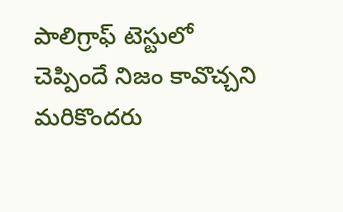పాలిగ్రాఫ్ టెస్టులో చెప్పిందే నిజం కావొచ్చని మరికొందరు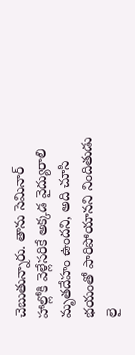చెబుతున్నారు. తాను సెమినార్ హాల్లోకి వెళ్లేసరికే అక్కడ వైద్యురాలి మృతదేహం ఉందని, అది చూసి భయంతో పారిపోయానని నిందితుడు లై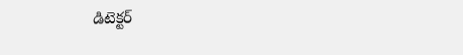డిటెక్టర్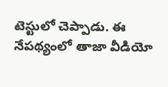టెస్టులో చెప్పాడు. ఈ నేపథ్యంలో తాజా వీడియో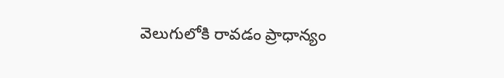వెలుగులోకి రావడం ప్రాధాన్యం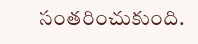సంతరించుకుంది.